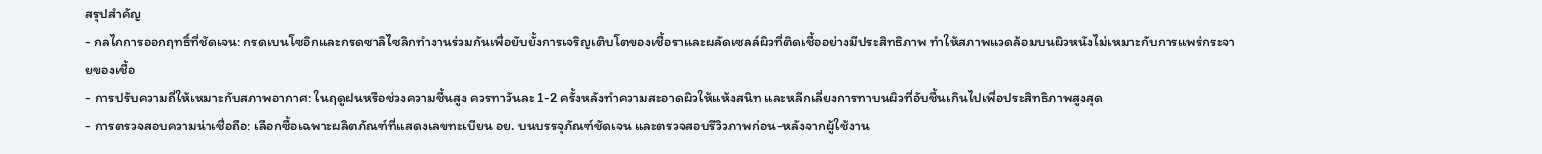สรุปสำคัญ
- กลไกการออกฤทธิ์ที่ชัดเจน: กรดเบนโซอิกและกรดซาลิไซลิกทำงานร่วมกันเพื่อยับยั้งการเจริญเติบโตของเชื้อราและผลัดเซลล์ผิวที่ติดเชื้ออย่างมีประสิทธิภาพ ทำให้สภาพแวดล้อมบนผิวหนังไม่เหมาะกับการแพร่กระจายของเชื้อ
- การปรับความถี่ให้เหมาะกับสภาพอากาศ: ในฤดูฝนหรือช่วงความชื้นสูง ควรทาวันละ 1-2 ครั้งหลังทำความสะอาดผิวให้แห้งสนิท และหลีกเลี่ยงการทาบนผิวที่อับชื้นเกินไปเพื่อประสิทธิภาพสูงสุด
- การตรวจสอบความน่าเชื่อถือ: เลือกซื้อเฉพาะผลิตภัณฑ์ที่แสดงเลขทะเบียน อย. บนบรรจุภัณฑ์ชัดเจน และตรวจสอบรีวิวภาพก่อน-หลังจากผู้ใช้งาน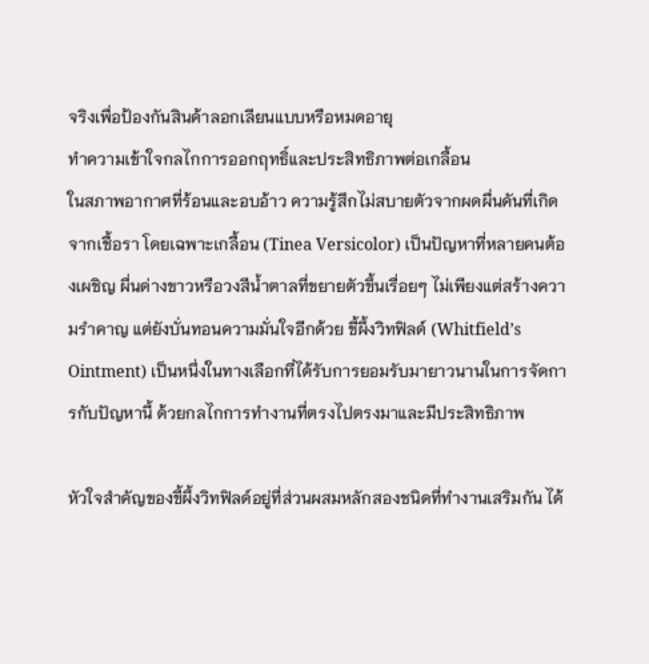จริงเพื่อป้องกันสินค้าลอกเลียนแบบหรือหมดอายุ
ทำความเข้าใจกลไกการออกฤทธิ์และประสิทธิภาพต่อเกลื้อน
ในสภาพอากาศที่ร้อนและอบอ้าว ความรู้สึกไม่สบายตัวจากผดผื่นคันที่เกิดจากเชื้อรา โดยเฉพาะเกลื้อน (Tinea Versicolor) เป็นปัญหาที่หลายคนต้องเผชิญ ผื่นด่างขาวหรือวงสีน้ำตาลที่ขยายตัวขึ้นเรื่อยๆ ไม่เพียงแต่สร้างความรำคาญ แต่ยังบั่นทอนความมั่นใจอีกด้วย ขี้ผึ้งวิทฟิลด์ (Whitfield’s Ointment) เป็นหนึ่งในทางเลือกที่ได้รับการยอมรับมายาวนานในการจัดการกับปัญหานี้ ด้วยกลไกการทำงานที่ตรงไปตรงมาและมีประสิทธิภาพ

หัวใจสำคัญของขี้ผึ้งวิทฟิลด์อยู่ที่ส่วนผสมหลักสองชนิดที่ทำงานเสริมกัน ได้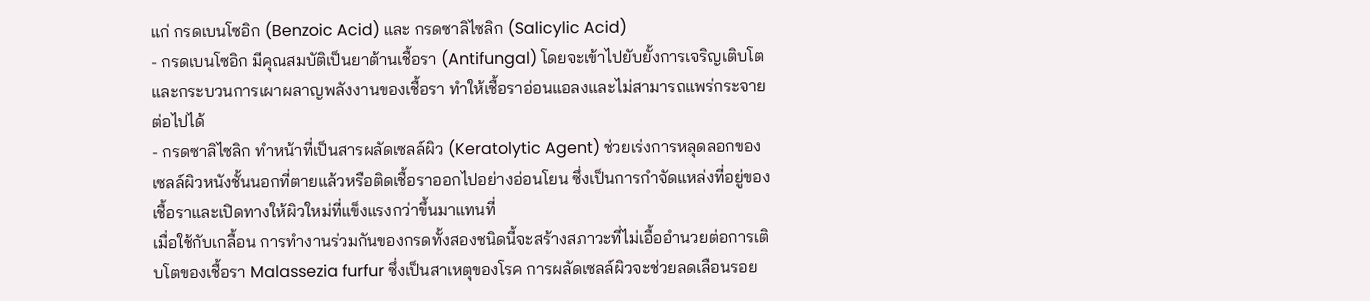แก่ กรดเบนโซอิก (Benzoic Acid) และ กรดซาลิไซลิก (Salicylic Acid)
- กรดเบนโซอิก มีคุณสมบัติเป็นยาต้านเชื้อรา (Antifungal) โดยจะเข้าไปยับยั้งการเจริญเติบโตและกระบวนการเผาผลาญพลังงานของเชื้อรา ทำให้เชื้อราอ่อนแอลงและไม่สามารถแพร่กระจายต่อไปได้
- กรดซาลิไซลิก ทำหน้าที่เป็นสารผลัดเซลล์ผิว (Keratolytic Agent) ช่วยเร่งการหลุดลอกของเซลล์ผิวหนังชั้นนอกที่ตายแล้วหรือติดเชื้อราออกไปอย่างอ่อนโยน ซึ่งเป็นการกำจัดแหล่งที่อยู่ของเชื้อราและเปิดทางให้ผิวใหม่ที่แข็งแรงกว่าขึ้นมาแทนที่
เมื่อใช้กับเกลื้อน การทำงานร่วมกันของกรดทั้งสองชนิดนี้จะสร้างสภาวะที่ไม่เอื้ออำนวยต่อการเติบโตของเชื้อรา Malassezia furfur ซึ่งเป็นสาเหตุของโรค การผลัดเซลล์ผิวจะช่วยลดเลือนรอย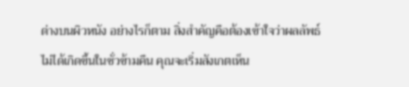ด่างบนผิวหนัง อย่างไรก็ตาม สิ่งสำคัญคือต้องเข้าใจว่าผลลัพธ์ ไม่ได้เกิดขึ้นในชั่วข้ามคืน คุณจะเริ่มสังเกตเห็น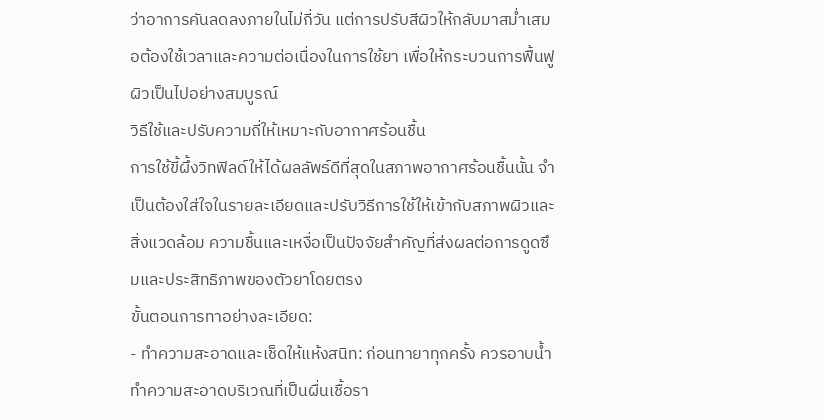ว่าอาการคันลดลงภายในไม่กี่วัน แต่การปรับสีผิวให้กลับมาสม่ำเสมอต้องใช้เวลาและความต่อเนื่องในการใช้ยา เพื่อให้กระบวนการฟื้นฟูผิวเป็นไปอย่างสมบูรณ์
วิธีใช้และปรับความถี่ให้เหมาะกับอากาศร้อนชื้น
การใช้ขี้ผึ้งวิทฟิลด์ให้ได้ผลลัพธ์ดีที่สุดในสภาพอากาศร้อนชื้นนั้น จำเป็นต้องใส่ใจในรายละเอียดและปรับวิธีการใช้ให้เข้ากับสภาพผิวและสิ่งแวดล้อม ความชื้นและเหงื่อเป็นปัจจัยสำคัญที่ส่งผลต่อการดูดซึมและประสิทธิภาพของตัวยาโดยตรง
ขั้นตอนการทาอย่างละเอียด:
- ทำความสะอาดและเช็ดให้แห้งสนิท: ก่อนทายาทุกครั้ง ควรอาบน้ำทำความสะอาดบริเวณที่เป็นผื่นเชื้อรา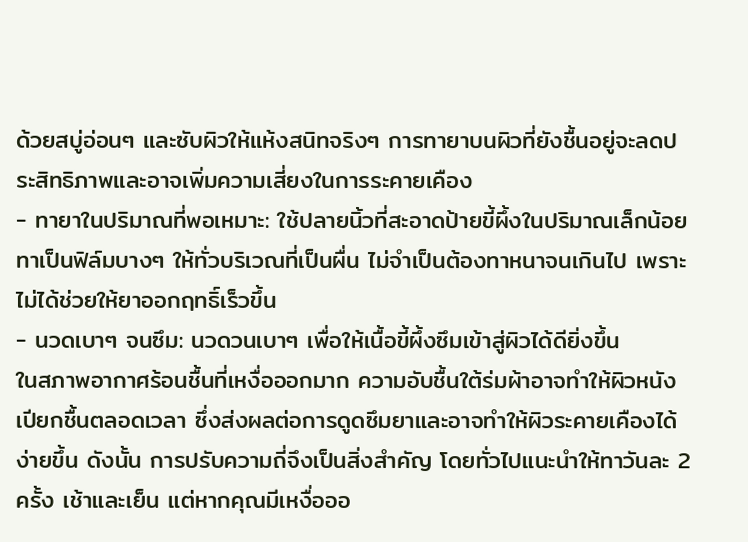ด้วยสบู่อ่อนๆ และซับผิวให้แห้งสนิทจริงๆ การทายาบนผิวที่ยังชื้นอยู่จะลดประสิทธิภาพและอาจเพิ่มความเสี่ยงในการระคายเคือง
- ทายาในปริมาณที่พอเหมาะ: ใช้ปลายนิ้วที่สะอาดป้ายขี้ผึ้งในปริมาณเล็กน้อย ทาเป็นฟิล์มบางๆ ให้ทั่วบริเวณที่เป็นผื่น ไม่จำเป็นต้องทาหนาจนเกินไป เพราะไม่ได้ช่วยให้ยาออกฤทธิ์เร็วขึ้น
- นวดเบาๆ จนซึม: นวดวนเบาๆ เพื่อให้เนื้อขี้ผึ้งซึมเข้าสู่ผิวได้ดียิ่งขึ้น
ในสภาพอากาศร้อนชื้นที่เหงื่อออกมาก ความอับชื้นใต้ร่มผ้าอาจทำให้ผิวหนังเปียกชื้นตลอดเวลา ซึ่งส่งผลต่อการดูดซึมยาและอาจทำให้ผิวระคายเคืองได้ง่ายขึ้น ดังนั้น การปรับความถี่จึงเป็นสิ่งสำคัญ โดยทั่วไปแนะนำให้ทาวันละ 2 ครั้ง เช้าและเย็น แต่หากคุณมีเหงื่อออ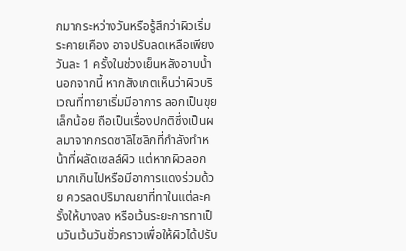กมากระหว่างวันหรือรู้สึกว่าผิวเริ่มระคายเคือง อาจปรับลดเหลือเพียงวันละ 1 ครั้งในช่วงเย็นหลังอาบน้ำ
นอกจากนี้ หากสังเกตเห็นว่าผิวบริเวณที่ทายาเริ่มมีอาการ ลอกเป็นขุยเล็กน้อย ถือเป็นเรื่องปกติซึ่งเป็นผลมาจากกรดซาลิไซลิกที่กำลังทำหน้าที่ผลัดเซลล์ผิว แต่หากผิวลอกมากเกินไปหรือมีอาการแดงร่วมด้วย ควรลดปริมาณยาที่ทาในแต่ละครั้งให้บางลง หรือเว้นระยะการทาเป็นวันเว้นวันชั่วคราวเพื่อให้ผิวได้ปรับ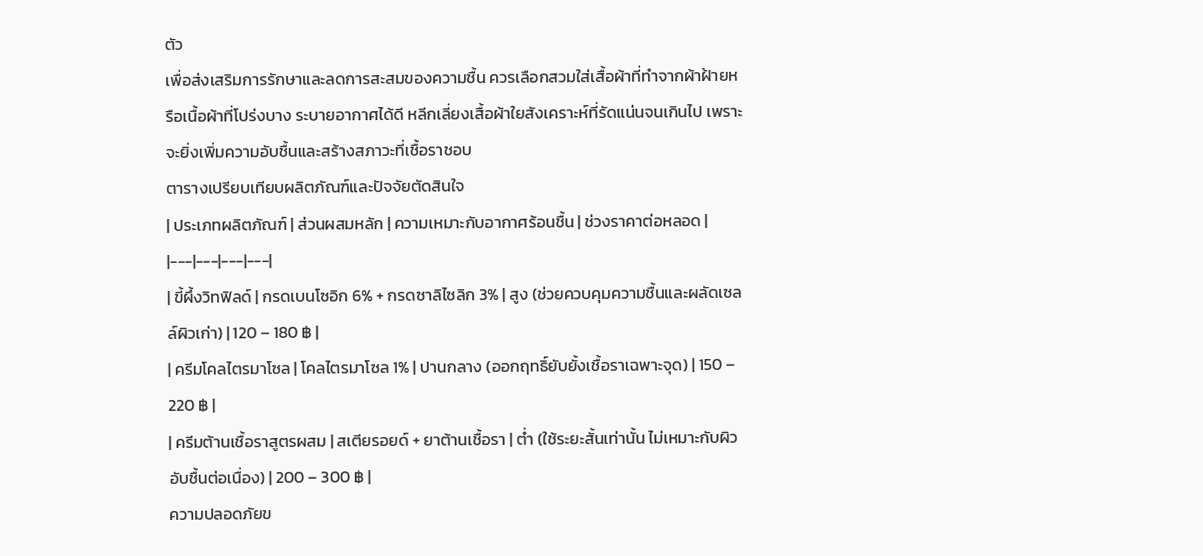ตัว
เพื่อส่งเสริมการรักษาและลดการสะสมของความชื้น ควรเลือกสวมใส่เสื้อผ้าที่ทำจากผ้าฝ้ายหรือเนื้อผ้าที่โปร่งบาง ระบายอากาศได้ดี หลีกเลี่ยงเสื้อผ้าใยสังเคราะห์ที่รัดแน่นจนเกินไป เพราะจะยิ่งเพิ่มความอับชื้นและสร้างสภาวะที่เชื้อราชอบ
ตารางเปรียบเทียบผลิตภัณฑ์และปัจจัยตัดสินใจ
| ประเภทผลิตภัณฑ์ | ส่วนผสมหลัก | ความเหมาะกับอากาศร้อนชื้น | ช่วงราคาต่อหลอด |
|---|---|---|---|
| ขี้ผึ้งวิทฟิลด์ | กรดเบนโซอิก 6% + กรดซาลิไซลิก 3% | สูง (ช่วยควบคุมความชื้นและผลัดเซลล์ผิวเก่า) | 120 – 180 ฿ |
| ครีมโคลไตรมาโซล | โคลไตรมาโซล 1% | ปานกลาง (ออกฤทธิ์ยับยั้งเชื้อราเฉพาะจุด) | 150 – 220 ฿ |
| ครีมต้านเชื้อราสูตรผสม | สเตียรอยด์ + ยาต้านเชื้อรา | ต่ำ (ใช้ระยะสั้นเท่านั้น ไม่เหมาะกับผิวอับชื้นต่อเนื่อง) | 200 – 300 ฿ |
ความปลอดภัยข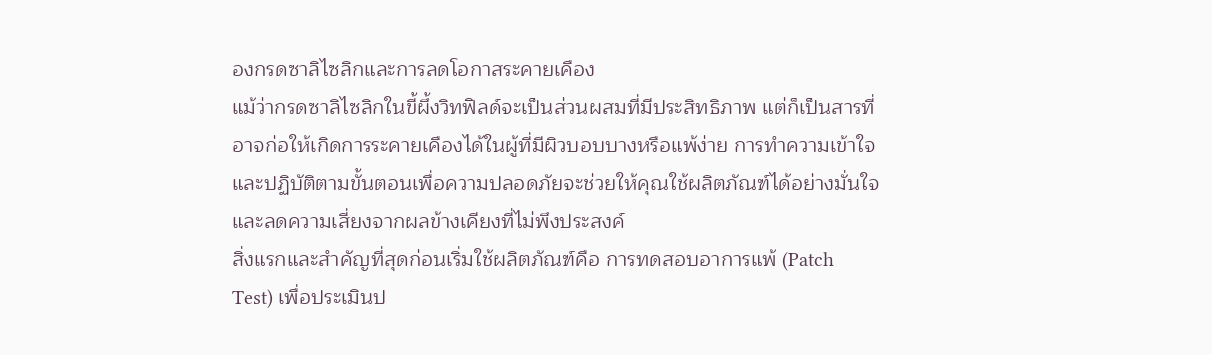องกรดซาลิไซลิกและการลดโอกาสระคายเคือง
แม้ว่ากรดซาลิไซลิกในขี้ผึ้งวิทฟิลด์จะเป็นส่วนผสมที่มีประสิทธิภาพ แต่ก็เป็นสารที่อาจก่อให้เกิดการระคายเคืองได้ในผู้ที่มีผิวบอบบางหรือแพ้ง่าย การทำความเข้าใจและปฏิบัติตามขั้นตอนเพื่อความปลอดภัยจะช่วยให้คุณใช้ผลิตภัณฑ์ได้อย่างมั่นใจและลดความเสี่ยงจากผลข้างเคียงที่ไม่พึงประสงค์
สิ่งแรกและสำคัญที่สุดก่อนเริ่มใช้ผลิตภัณฑ์คือ การทดสอบอาการแพ้ (Patch Test) เพื่อประเมินป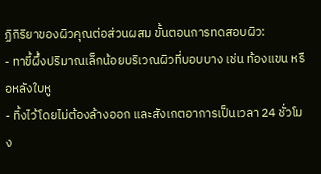ฏิกิริยาของผิวคุณต่อส่วนผสม ขั้นตอนการทดสอบผิว:
- ทาขี้ผึ้งปริมาณเล็กน้อยบริเวณผิวที่บอบบาง เช่น ท้องแขน หรือหลังใบหู
- ทิ้งไว้โดยไม่ต้องล้างออก และสังเกตอาการเป็นเวลา 24 ชั่วโมง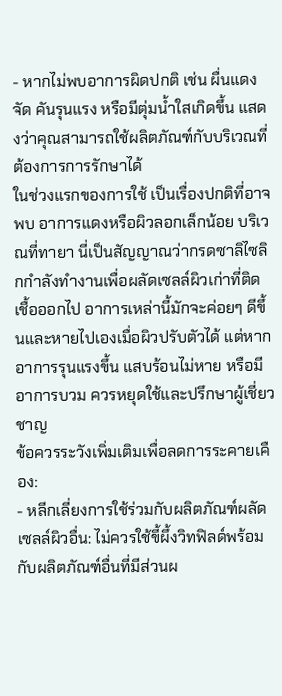- หากไม่พบอาการผิดปกติ เช่น ผื่นแดงจัด คันรุนแรง หรือมีตุ่มน้ำใสเกิดขึ้น แสดงว่าคุณสามารถใช้ผลิตภัณฑ์กับบริเวณที่ต้องการการรักษาได้
ในช่วงแรกของการใช้ เป็นเรื่องปกติที่อาจพบ อาการแดงหรือผิวลอกเล็กน้อย บริเวณที่ทายา นี่เป็นสัญญาณว่ากรดซาลิไซลิกกำลังทำงานเพื่อผลัดเซลล์ผิวเก่าที่ติดเชื้อออกไป อาการเหล่านี้มักจะค่อยๆ ดีขึ้นและหายไปเองเมื่อผิวปรับตัวได้ แต่หากอาการรุนแรงขึ้น แสบร้อนไม่หาย หรือมีอาการบวม ควรหยุดใช้และปรึกษาผู้เชี่ยวชาญ
ข้อควรระวังเพิ่มเติมเพื่อลดการระคายเคือง:
- หลีกเลี่ยงการใช้ร่วมกับผลิตภัณฑ์ผลัดเซลล์ผิวอื่น: ไม่ควรใช้ขี้ผึ้งวิทฟิลด์พร้อมกับผลิตภัณฑ์อื่นที่มีส่วนผ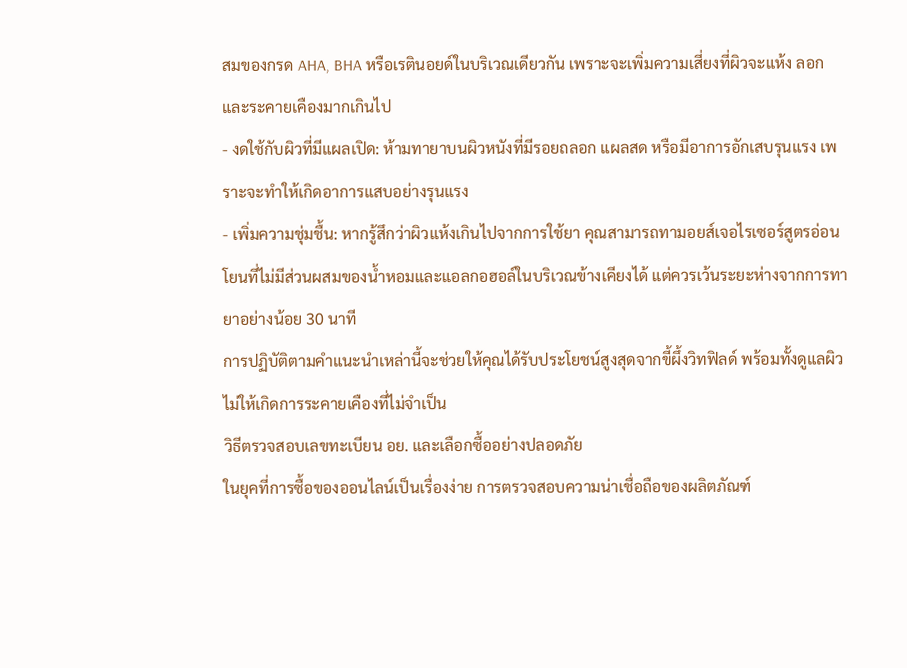สมของกรด AHA, BHA หรือเรตินอยด์ในบริเวณเดียวกัน เพราะจะเพิ่มความเสี่ยงที่ผิวจะแห้ง ลอก และระคายเคืองมากเกินไป
- งดใช้กับผิวที่มีแผลเปิด: ห้ามทายาบนผิวหนังที่มีรอยถลอก แผลสด หรือมีอาการอักเสบรุนแรง เพราะจะทำให้เกิดอาการแสบอย่างรุนแรง
- เพิ่มความชุ่มชื้น: หากรู้สึกว่าผิวแห้งเกินไปจากการใช้ยา คุณสามารถทามอยส์เจอไรเซอร์สูตรอ่อนโยนที่ไม่มีส่วนผสมของน้ำหอมและแอลกอฮอล์ในบริเวณข้างเคียงได้ แต่ควรเว้นระยะห่างจากการทายาอย่างน้อย 30 นาที
การปฏิบัติตามคำแนะนำเหล่านี้จะช่วยให้คุณได้รับประโยชน์สูงสุดจากขี้ผึ้งวิทฟิลด์ พร้อมทั้งดูแลผิวไม่ให้เกิดการระคายเคืองที่ไม่จำเป็น
วิธีตรวจสอบเลขทะเบียน อย. และเลือกซื้ออย่างปลอดภัย
ในยุคที่การซื้อของออนไลน์เป็นเรื่องง่าย การตรวจสอบความน่าเชื่อถือของผลิตภัณฑ์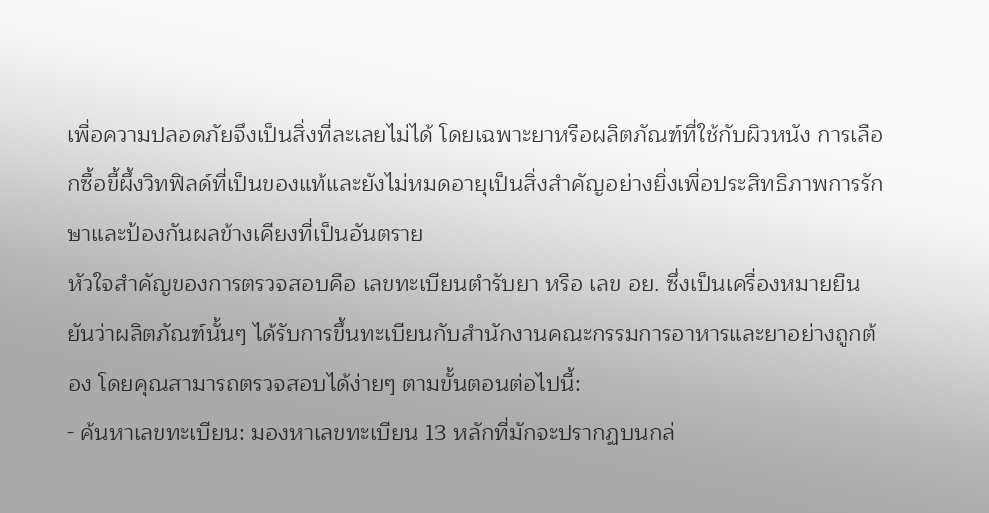เพื่อความปลอดภัยจึงเป็นสิ่งที่ละเลยไม่ได้ โดยเฉพาะยาหรือผลิตภัณฑ์ที่ใช้กับผิวหนัง การเลือกซื้อขี้ผึ้งวิทฟิลด์ที่เป็นของแท้และยังไม่หมดอายุเป็นสิ่งสำคัญอย่างยิ่งเพื่อประสิทธิภาพการรักษาและป้องกันผลข้างเคียงที่เป็นอันตราย
หัวใจสำคัญของการตรวจสอบคือ เลขทะเบียนตำรับยา หรือ เลข อย. ซึ่งเป็นเครื่องหมายยืนยันว่าผลิตภัณฑ์นั้นๆ ได้รับการขึ้นทะเบียนกับสำนักงานคณะกรรมการอาหารและยาอย่างถูกต้อง โดยคุณสามารถตรวจสอบได้ง่ายๆ ตามขั้นตอนต่อไปนี้:
- ค้นหาเลขทะเบียน: มองหาเลขทะเบียน 13 หลักที่มักจะปรากฏบนกล่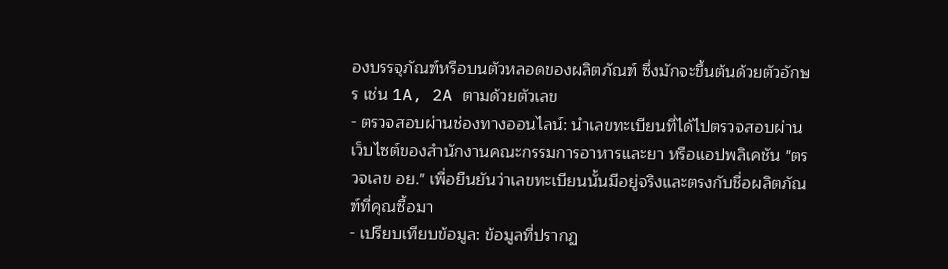องบรรจุภัณฑ์หรือบนตัวหลอดของผลิตภัณฑ์ ซึ่งมักจะขึ้นต้นด้วยตัวอักษร เช่น 1A, 2A ตามด้วยตัวเลข
- ตรวจสอบผ่านช่องทางออนไลน์: นำเลขทะเบียนที่ได้ไปตรวจสอบผ่านเว็บไซต์ของสำนักงานคณะกรรมการอาหารและยา หรือแอปพลิเคชัน "ตรวจเลข อย." เพื่อยืนยันว่าเลขทะเบียนนั้นมีอยู่จริงและตรงกับชื่อผลิตภัณฑ์ที่คุณซื้อมา
- เปรียบเทียบข้อมูล: ข้อมูลที่ปรากฏ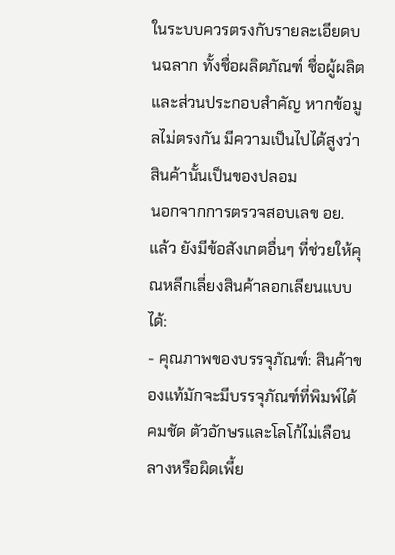ในระบบควรตรงกับรายละเอียดบนฉลาก ทั้งชื่อผลิตภัณฑ์ ชื่อผู้ผลิต และส่วนประกอบสำคัญ หากข้อมูลไม่ตรงกัน มีความเป็นไปได้สูงว่าสินค้านั้นเป็นของปลอม
นอกจากการตรวจสอบเลข อย. แล้ว ยังมีข้อสังเกตอื่นๆ ที่ช่วยให้คุณหลีกเลี่ยงสินค้าลอกเลียนแบบได้:
- คุณภาพของบรรจุภัณฑ์: สินค้าของแท้มักจะมีบรรจุภัณฑ์ที่พิมพ์ได้คมชัด ตัวอักษรและโลโก้ไม่เลือนลางหรือผิดเพี้ย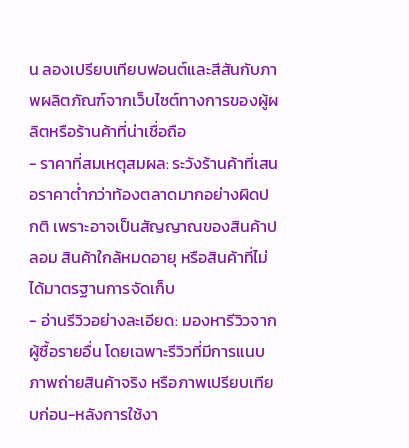น ลองเปรียบเทียบฟอนต์และสีสันกับภาพผลิตภัณฑ์จากเว็บไซต์ทางการของผู้ผลิตหรือร้านค้าที่น่าเชื่อถือ
- ราคาที่สมเหตุสมผล: ระวังร้านค้าที่เสนอราคาต่ำกว่าท้องตลาดมากอย่างผิดปกติ เพราะอาจเป็นสัญญาณของสินค้าปลอม สินค้าใกล้หมดอายุ หรือสินค้าที่ไม่ได้มาตรฐานการจัดเก็บ
- อ่านรีวิวอย่างละเอียด: มองหารีวิวจากผู้ซื้อรายอื่น โดยเฉพาะรีวิวที่มีการแนบภาพถ่ายสินค้าจริง หรือภาพเปรียบเทียบก่อน-หลังการใช้งา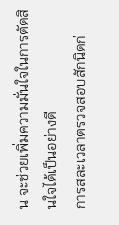น จะช่วยเพิ่มความมั่นใจในการตัดสินใจได้เป็นอย่างดี
การสละเวลาตรวจสอบสักนิดก่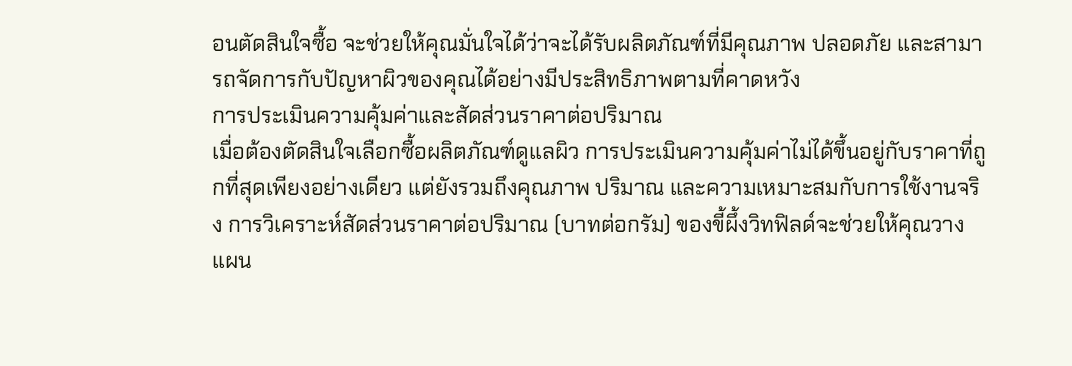อนตัดสินใจซื้อ จะช่วยให้คุณมั่นใจได้ว่าจะได้รับผลิตภัณฑ์ที่มีคุณภาพ ปลอดภัย และสามารถจัดการกับปัญหาผิวของคุณได้อย่างมีประสิทธิภาพตามที่คาดหวัง
การประเมินความคุ้มค่าและสัดส่วนราคาต่อปริมาณ
เมื่อต้องตัดสินใจเลือกซื้อผลิตภัณฑ์ดูแลผิว การประเมินความคุ้มค่าไม่ได้ขึ้นอยู่กับราคาที่ถูกที่สุดเพียงอย่างเดียว แต่ยังรวมถึงคุณภาพ ปริมาณ และความเหมาะสมกับการใช้งานจริง การวิเคราะห์สัดส่วนราคาต่อปริมาณ (บาทต่อกรัม) ของขี้ผึ้งวิทฟิลด์จะช่วยให้คุณวางแผน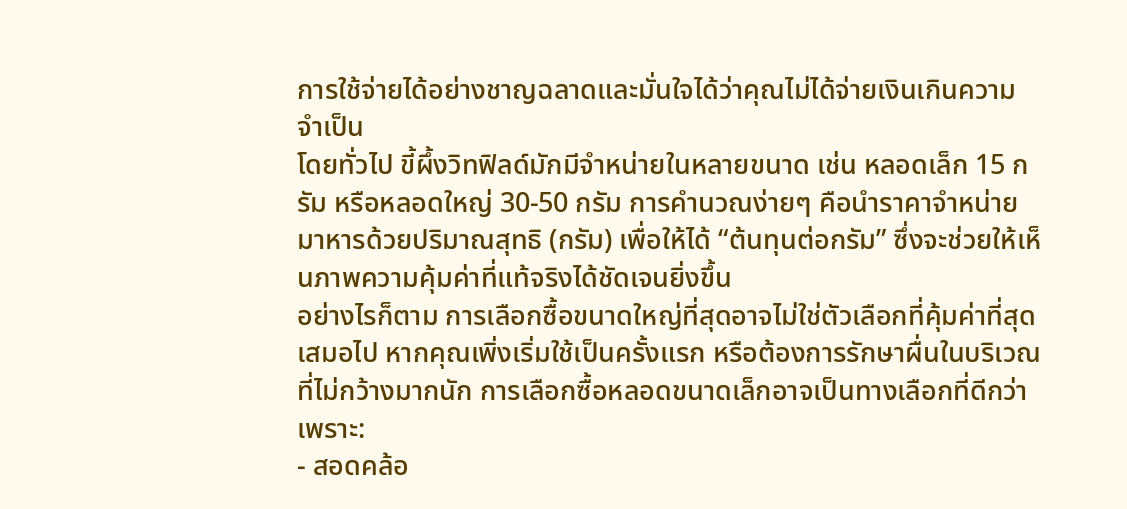การใช้จ่ายได้อย่างชาญฉลาดและมั่นใจได้ว่าคุณไม่ได้จ่ายเงินเกินความจำเป็น
โดยทั่วไป ขี้ผึ้งวิทฟิลด์มักมีจำหน่ายในหลายขนาด เช่น หลอดเล็ก 15 กรัม หรือหลอดใหญ่ 30-50 กรัม การคำนวณง่ายๆ คือนำราคาจำหน่ายมาหารด้วยปริมาณสุทธิ (กรัม) เพื่อให้ได้ “ต้นทุนต่อกรัม” ซึ่งจะช่วยให้เห็นภาพความคุ้มค่าที่แท้จริงได้ชัดเจนยิ่งขึ้น
อย่างไรก็ตาม การเลือกซื้อขนาดใหญ่ที่สุดอาจไม่ใช่ตัวเลือกที่คุ้มค่าที่สุดเสมอไป หากคุณเพิ่งเริ่มใช้เป็นครั้งแรก หรือต้องการรักษาผื่นในบริเวณที่ไม่กว้างมากนัก การเลือกซื้อหลอดขนาดเล็กอาจเป็นทางเลือกที่ดีกว่า เพราะ:
- สอดคล้อ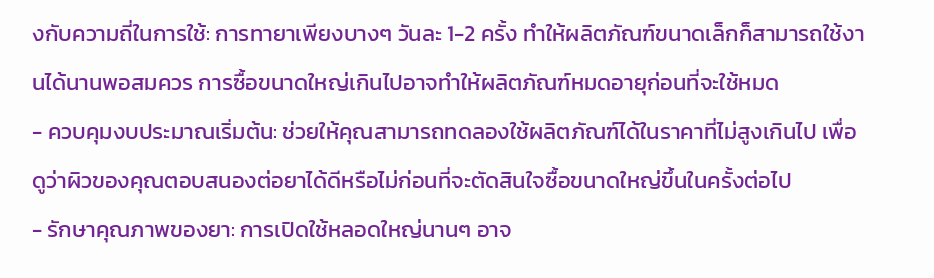งกับความถี่ในการใช้: การทายาเพียงบางๆ วันละ 1-2 ครั้ง ทำให้ผลิตภัณฑ์ขนาดเล็กก็สามารถใช้งานได้นานพอสมควร การซื้อขนาดใหญ่เกินไปอาจทำให้ผลิตภัณฑ์หมดอายุก่อนที่จะใช้หมด
- ควบคุมงบประมาณเริ่มต้น: ช่วยให้คุณสามารถทดลองใช้ผลิตภัณฑ์ได้ในราคาที่ไม่สูงเกินไป เพื่อดูว่าผิวของคุณตอบสนองต่อยาได้ดีหรือไม่ก่อนที่จะตัดสินใจซื้อขนาดใหญ่ขึ้นในครั้งต่อไป
- รักษาคุณภาพของยา: การเปิดใช้หลอดใหญ่นานๆ อาจ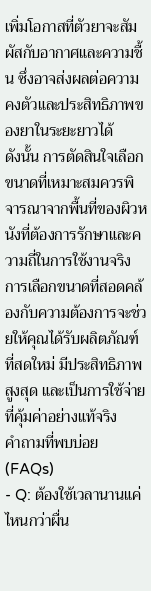เพิ่มโอกาสที่ตัวยาจะสัมผัสกับอากาศและความชื้น ซึ่งอาจส่งผลต่อความคงตัวและประสิทธิภาพของยาในระยะยาวได้
ดังนั้น การตัดสินใจเลือกขนาดที่เหมาะสมควรพิจารณาจากพื้นที่ของผิวหนังที่ต้องการรักษาและความถี่ในการใช้งานจริง การเลือกขนาดที่สอดคล้องกับความต้องการจะช่วยให้คุณได้รับผลิตภัณฑ์ที่สดใหม่ มีประสิทธิภาพสูงสุด และเป็นการใช้จ่ายที่คุ้มค่าอย่างแท้จริง
คำถามที่พบบ่อย (FAQs)
- Q: ต้องใช้เวลานานแค่ไหนกว่าผื่น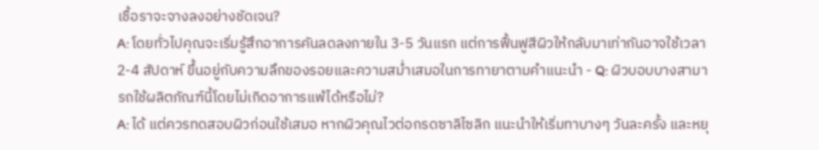เชื้อราจะจางลงอย่างชัดเจน?
A: โดยทั่วไปคุณจะเริ่มรู้สึกอาการคันลดลงภายใน 3-5 วันแรก แต่การฟื้นฟูสีผิวให้กลับมาเท่ากันอาจใช้เวลา 2-4 สัปดาห์ ขึ้นอยู่กับความลึกของรอยและความสม่ำเสมอในการทายาตามคำแนะนำ - Q: ผิวบอบบางสามารถใช้ผลิตภัณฑ์นี้โดยไม่เกิดอาการแพ้ได้หรือไม่?
A: ได้ แต่ควรทดสอบผิวก่อนใช้เสมอ หากผิวคุณไวต่อกรดซาลิไซลิก แนะนำให้เริ่มทาบางๆ วันละครั้ง และหยุ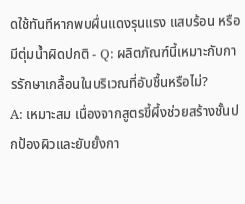ดใช้ทันทีหากพบผื่นแดงรุนแรง แสบร้อน หรือมีตุ่มน้ำผิดปกติ - Q: ผลิตภัณฑ์นี้เหมาะกับการรักษาเกลื้อนในบริเวณที่อับชื้นหรือไม่?
A: เหมาะสม เนื่องจากสูตรขี้ผึ้งช่วยสร้างชั้นปกป้องผิวและยับยั้งกา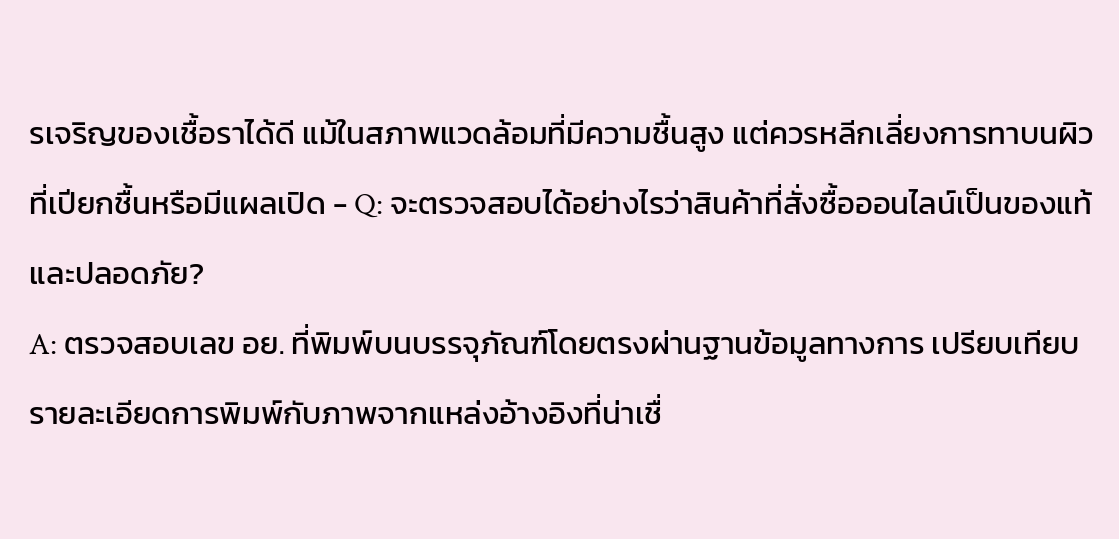รเจริญของเชื้อราได้ดี แม้ในสภาพแวดล้อมที่มีความชื้นสูง แต่ควรหลีกเลี่ยงการทาบนผิวที่เปียกชื้นหรือมีแผลเปิด - Q: จะตรวจสอบได้อย่างไรว่าสินค้าที่สั่งซื้อออนไลน์เป็นของแท้และปลอดภัย?
A: ตรวจสอบเลข อย. ที่พิมพ์บนบรรจุภัณฑ์โดยตรงผ่านฐานข้อมูลทางการ เปรียบเทียบรายละเอียดการพิมพ์กับภาพจากแหล่งอ้างอิงที่น่าเชื่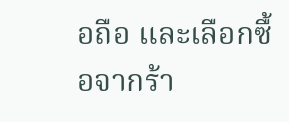อถือ และเลือกซื้อจากร้า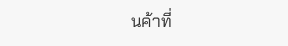นค้าที่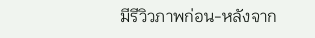มีรีวิวภาพก่อน-หลังจาก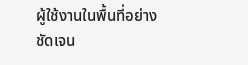ผู้ใช้งานในพื้นที่อย่างชัดเจน